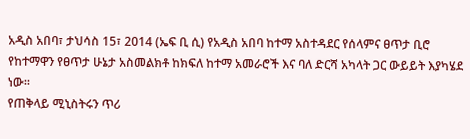አዲስ አበባ፣ ታህሳስ 15፣ 2014 (ኤፍ ቢ ሲ) የአዲስ አበባ ከተማ አስተዳደር የሰላምና ፀጥታ ቢሮ የከተማዋን የፀጥታ ሁኔታ አስመልክቶ ከክፍለ ከተማ አመራሮች እና ባለ ድርሻ አካላት ጋር ውይይት እያካሄደ ነው፡፡
የጠቅላይ ሚኒስትሩን ጥሪ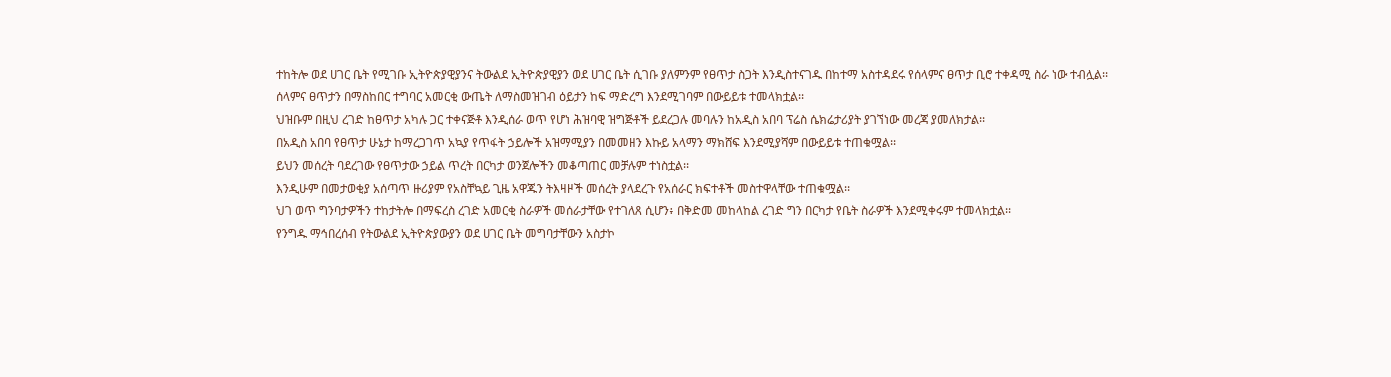ተከትሎ ወደ ሀገር ቤት የሚገቡ ኢትዮጵያዊያንና ትውልደ ኢትዮጵያዊያን ወደ ሀገር ቤት ሲገቡ ያለምንም የፀጥታ ስጋት እንዲስተናገዱ በከተማ አስተዳደሩ የሰላምና ፀጥታ ቢሮ ተቀዳሚ ስራ ነው ተብሏል፡፡
ሰላምና ፀጥታን በማስከበር ተግባር አመርቂ ውጤት ለማስመዝገብ ዕይታን ከፍ ማድረግ እንደሚገባም በውይይቱ ተመላክቷል፡፡
ህዝቡም በዚህ ረገድ ከፀጥታ አካሉ ጋር ተቀናጅቶ እንዲሰራ ወጥ የሆነ ሕዝባዊ ዝግጅቶች ይደረጋሉ መባሉን ከአዲስ አበባ ፕሬስ ሴክሬታሪያት ያገኘነው መረጃ ያመለክታል፡፡
በአዲስ አበባ የፀጥታ ሁኔታ ከማረጋገጥ አኳያ የጥፋት ኃይሎች አዝማሚያን በመመዘን እኩይ አላማን ማክሸፍ እንደሚያሻም በውይይቱ ተጠቁሟል፡፡
ይህን መሰረት ባደረገው የፀጥታው ኃይል ጥረት በርካታ ወንጀሎችን መቆጣጠር መቻሉም ተነስቷል፡፡
እንዲሁም በመታወቂያ አሰጣጥ ዙሪያም የአስቸኳይ ጊዜ አዋጁን ትእዛዞች መሰረት ያላደረጉ የአሰራር ክፍተቶች መስተዋላቸው ተጠቁሟል፡፡
ህገ ወጥ ግንባታዎችን ተከታትሎ በማፍረስ ረገድ አመርቂ ስራዎች መሰራታቸው የተገለጸ ሲሆን፥ በቅድመ መከላከል ረገድ ግን በርካታ የቤት ስራዎች እንደሚቀሩም ተመላክቷል፡፡
የንግዱ ማኅበረሰብ የትውልደ ኢትዮጵያውያን ወደ ሀገር ቤት መግባታቸውን አስታኮ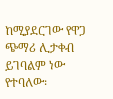ከሚያደርገው የዋጋ ጭማሪ ሊታቀብ ይገባልም ነው የተባለው፡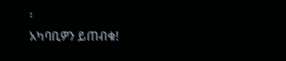፡
አካባቢዎን ይጠብቁ!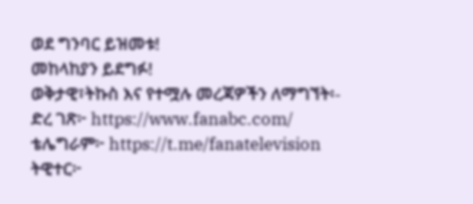ወደ ግንባር ይዝመቱ!
መከላከያን ይደግፉ!
ወቅታዊ፣ትኩስ እና የተሟሉ መረጃዎችን ለማግኘት፡-
ድረ ገጽ፦ https://www.fanabc.com/
ቴሌግራም፦ https://t.me/fanatelevision
ትዊተር፦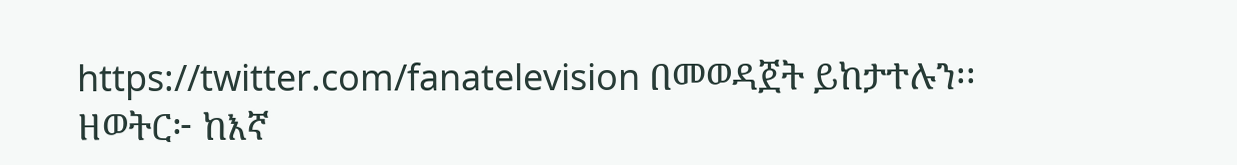https://twitter.com/fanatelevision በመወዳጀት ይከታተሉን፡፡
ዘወትር፦ ከእኛ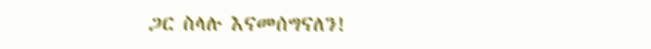ጋር ስላሉ እናመሰግናለን!